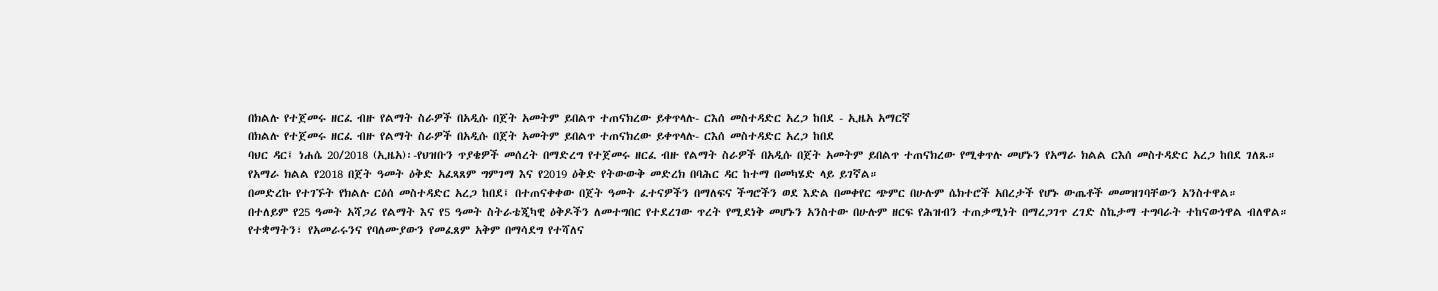በክልሉ የተጀመሩ ዘርፈ ብዙ የልማት ስራዎች በአዲሱ በጀት አመትም ይበልጥ ተጠናክረው ይቀጥላሉ- ርእሰ መስተዳድር አረጋ ከበደ - ኢዜአ አማርኛ
በክልሉ የተጀመሩ ዘርፈ ብዙ የልማት ስራዎች በአዲሱ በጀት አመትም ይበልጥ ተጠናክረው ይቀጥላሉ- ርእሰ መስተዳድር አረጋ ከበደ
ባህር ዳር፤ ነሐሴ 20/2018 (ኢዜአ)፡-የህዝቡን ጥያቄዎች መሰረት በማድረግ የተጀመሩ ዘርፈ ብዙ የልማት ስራዎች በአዲሱ በጀት አመትም ይበልጥ ተጠናክረው የሚቀጥሉ መሆኑን የአማራ ክልል ርእሰ መስተዳድር አረጋ ከበደ ገለጹ።
የአማራ ክልል የ2018 በጀት ዓመት ዕቅድ አፈጻጸም ግምገማ እና የ2019 ዕቅድ የትውውቅ መድረክ በባሕር ዳር ከተማ በመካሄድ ላይ ይገኛል።
በመድረኩ የተገኙት የክልሉ ርዕሰ መስተዳድር አረጋ ከበደ፤ በተጠናቀቀው በጀት ዓመት ፈተናዎችን በማለፍና ችግሮችን ወደ እድል በመቀየር ጭምር በሁሉም ሴክተሮች አበረታች የሆኑ ውጤቶች መመዝገባቸውን አንስተዋል።
በተለይም የ25 ዓመት አሻጋሪ የልማት እና የ5 ዓመት ስትራቴጂካዊ ዕቅዶችን ለመተግበር የተደረገው ጥረት የሚደነቅ መሆኑን አንስተው በሁሉም ዘርፍ የሕዝብን ተጠቃሚነት በማረጋገጥ ረገድ ስኬታማ ተግባራት ተከናውነዋል ብለዋል።
የተቋማትን፣ የአመራሩንና የባለሙያውን የመፈጸም አቅም በማሳደግ የተሻለና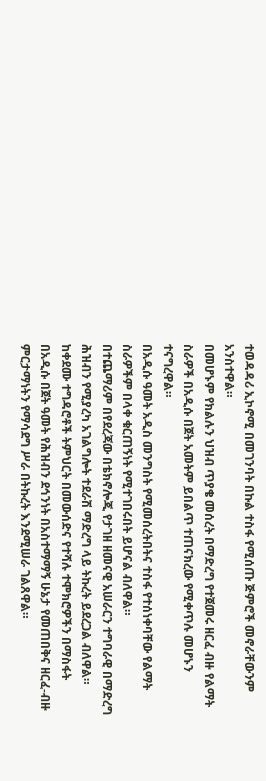ተወዳዳሪ ኢኮኖሚ በመገንባት በኩል ተስፋ የሚሰጡ ጅምሮች መኖራቸውንም አንስተዋል።
በመሆኑም የክልሉን ህዝብ ጥያቄ መሰረት በማድረግ የተጀመሩ ዘርፈ ብዙ የልማት ስራዎች በአዲሱ በጀት አመትም ይበልጥ ተጠናክረው የሚቀጥሉ መሆኑን ተናግረዋል።
በአዲሱ ዓመት አዲስ መንግስት የሚመሰረትበትና ተስፋ የተሰነቀባቸው የልማት ስራዎችም በላቀ ቁርጠኝነት የሚተገበሩበት ይሆናል ብለዋል።
በተጨማሪም በየደረጃው በቴክኖሎጂ የታገዘ ዘመናዊ አሠራርን ተግባራዊ በማድረግ ሕዝብን የሚያረካ አገልግሎት ተደራሽ ማድረግ ላይ ትኩረት ይደረጋል ብለዋል።
ከቀደሙ ተግዳሮቶች ትምህርት በመውሰድና የተሻሉ ተሞክሮዎችን በማስፋት በአዲሱ በጀት ዓመት የሕዝብን ደኅንነት በአስተማማኝ ሁኔታ የመጠበቅና ዘርፈ-ብዙ ምርታማነትን የማሳደግ ሥራ በትኩረት እንደሚሠራ ገልጸዋል።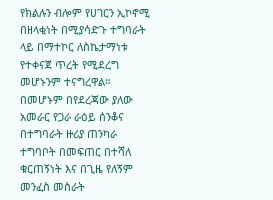የክልሉን ብሎም የሀገርን ኢኮኖሚ በዘላቂነት በሚያሳድጉ ተግባራት ላይ በማተኮር ለስኬታማነቱ የተቀናጀ ጥረት የሚደረግ መሆኑንም ተናግረዋል።
በመሆኑም በየደረጃው ያለው አመራር የጋራ ራዕይ ሰንቆና በተግባራት ዙሪያ ጠንካራ ተግባቦት በመፍጠር በተሻለ ቁርጠኝነት እና በጊዜ የለኝም መንፈስ መስራት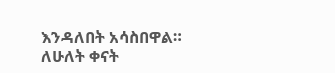እንዳለበት አሳስበዋል።
ለሁለት ቀናት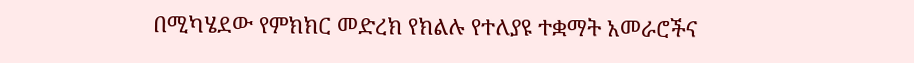በሚካሄደው የምክክር መድረክ የክልሉ የተለያዩ ተቋማት አመራሮችና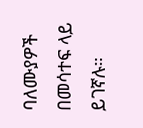ባለሙያዎች በመሳተፍ ላይ ይገኛሉ።